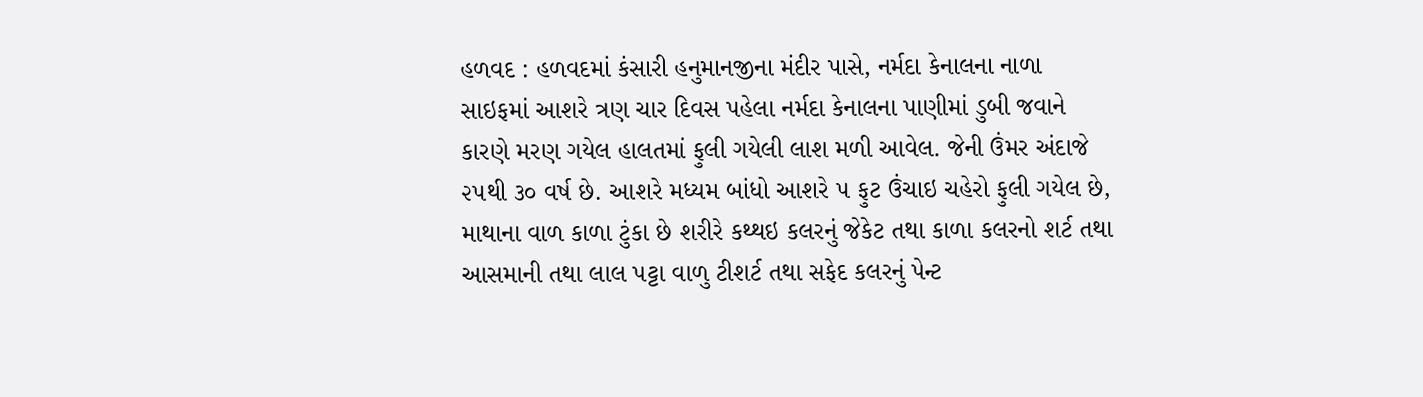હળવદ : હળવદમાં કંસારી હનુમાનજીના મંદીર પાસે, નર્મદા કેનાલના નાળા સાઇફમાં આશરે ત્રણ ચાર દિવસ પહેલા નર્મદા કેનાલના પાણીમાં ડુબી જવાને કારણે મરણ ગયેલ હાલતમાં ફુલી ગયેલી લાશ મળી આવેલ. જેની ઉંમર અંદાજે ૨૫થી ૩૦ વર્ષ છે. આશરે મધ્યમ બાંધો આશરે ૫ ફુટ ઉંચાઇ ચહેરો ફુલી ગયેલ છે, માથાના વાળ કાળા ટુંકા છે શરીરે કથ્થઇ કલરનું જેકેટ તથા કાળા કલરનો શર્ટ તથા આસમાની તથા લાલ પટ્ટા વાળુ ટીશર્ટ તથા સફેદ કલરનું પેન્ટ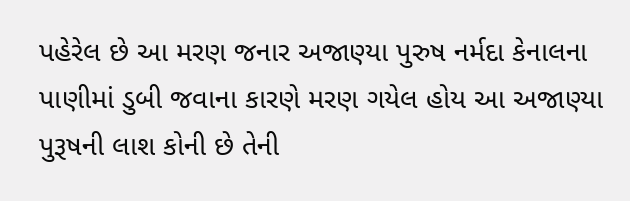પહેરેલ છે આ મરણ જનાર અજાણ્યા પુરુષ નર્મદા કેનાલના પાણીમાં ડુબી જવાના કારણે મરણ ગયેલ હોય આ અજાણ્યા પુરૂષની લાશ કોની છે તેની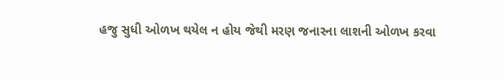હજુ સુધી ઓળખ થયેલ ન હોય જેથી મરણ જનારના લાશની ઓળખ કરવા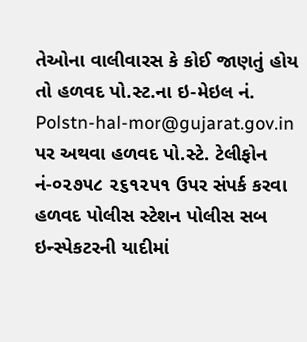તેઓના વાલીવારસ કે કોઈ જાણતું હોય તો હળવદ પો.સ્ટ.ના ઇ-મેઇલ નં. Polstn-hal-mor@gujarat.gov.in પર અથવા હળવદ પો.સ્ટે. ટેલીફોન નં-૦૨૭૫૮ ૨૬૧૨૫૧ ઉપર સંપર્ક કરવા હળવદ પોલીસ સ્ટેશન પોલીસ સબ ઇન્સ્પેકટરની યાદીમાં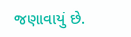જણાવાયું છે.